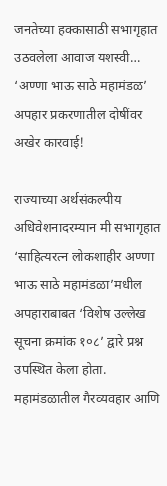जनतेच्या हक्कासाठी सभागृहात उठवलेला आवाज यशस्वी… ‘अण्णा भाऊ साठे महामंडळ’ अपहार प्रकरणातील दोषींवर अखेर कारवाई!

राज्याच्या अर्थसंकल्पीय अधिवेशनादरम्यान मी सभागृहात ‘साहित्यरत्न लोकशाहीर अण्णा भाऊ साठे महामंडळा’मधील अपहाराबाबत ‘विशेष उल्लेख सूचना क्रमांक १०८’ द्वारे प्रश्न उपस्थित केला होता. महामंडळातील गैरव्यवहार आणि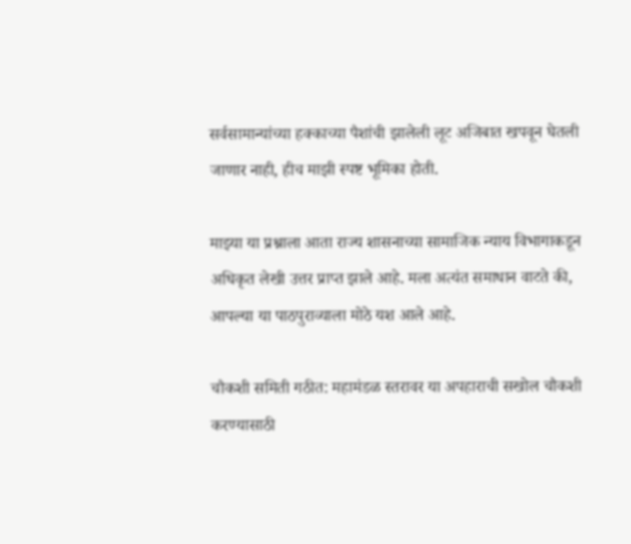सर्वसामान्यांच्या हक्काच्या पैशांची झालेली लूट अजिबात खपवून घेतली जाणार नाही, हीच माझी स्पष्ट भूमिका होती.

माझ्या या प्रश्नाला आता राज्य शासनाच्या सामाजिक न्याय विभागाकडून अधिकृत लेखी उत्तर प्राप्त झाले आहे. मला अत्यंत समाधान वाटते की, आपल्या या पाठपुराव्याला मोठे यश आले आहे.

चौकशी समिती गठीत: महामंडळ स्तरावर या अपहाराची सखोल चौकशी करण्यासाठी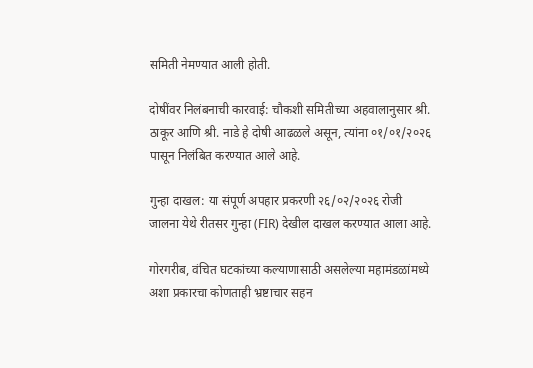समिती नेमण्यात आली होती.

दोषींवर निलंबनाची कारवाई: चौकशी समितीच्या अहवालानुसार श्री. ठाकूर आणि श्री. नाडे हे दोषी आढळले असून, त्यांना ०१/०१/२०२६ पासून निलंबित करण्यात आले आहे.

गुन्हा दाखल: या संपूर्ण अपहार प्रकरणी २६/०२/२०२६ रोजी जालना येथे रीतसर गुन्हा (FIR) देखील दाखल करण्यात आला आहे.

गोरगरीब, वंचित घटकांच्या कल्याणासाठी असलेल्या महामंडळांमध्ये अशा प्रकारचा कोणताही भ्रष्टाचार सहन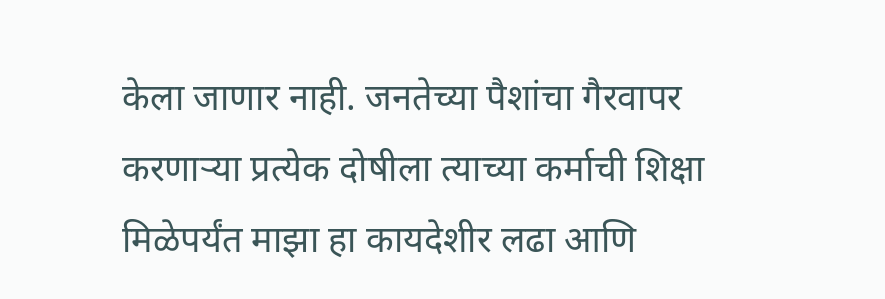केला जाणार नाही. जनतेच्या पैशांचा गैरवापर करणाऱ्या प्रत्येक दोषीला त्याच्या कर्माची शिक्षा मिळेपर्यंत माझा हा कायदेशीर लढा आणि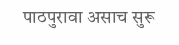पाठपुरावा असाच सुरू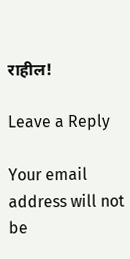राहील!

Leave a Reply

Your email address will not be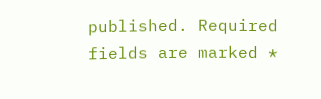published. Required fields are marked *